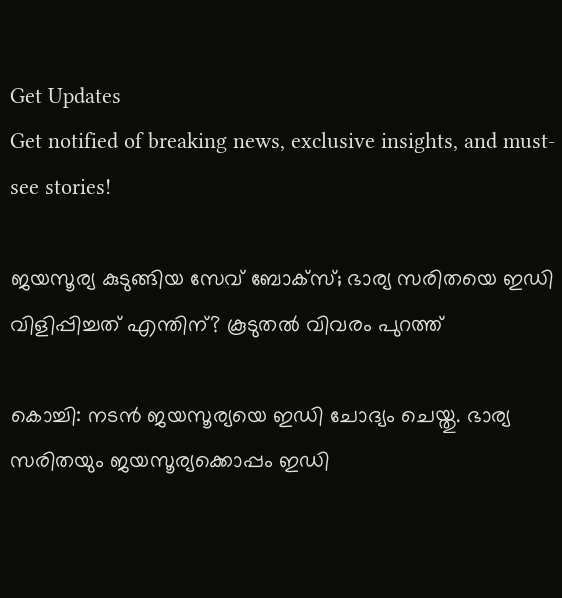Get Updates
Get notified of breaking news, exclusive insights, and must-see stories!

ജയസൂര്യ കുടുങ്ങിയ സേവ് ബോക്‌സ്; ഭാര്യ സരിതയെ ഇഡി വിളിപ്പിച്ചത് എന്തിന്? കൂടുതല്‍ വിവരം പുറത്ത്

കൊച്ചി: നടന്‍ ജയസൂര്യയെ ഇഡി ചോദ്യം ചെയ്തു. ഭാര്യ സരിതയും ജയസൂര്യക്കൊപ്പം ഇഡി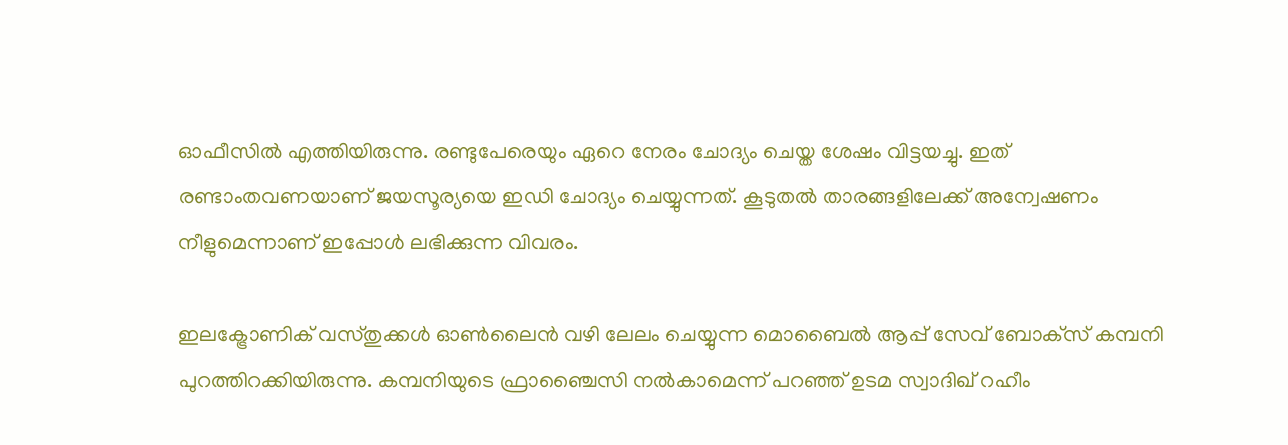ഓഫീസില്‍ എത്തിയിരുന്നു. രണ്ടുപേരെയും ഏറെ നേരം ചോദ്യം ചെയ്ത ശേഷം വിട്ടയച്ചു. ഇത് രണ്ടാംതവണയാണ് ജയസൂര്യയെ ഇഡി ചോദ്യം ചെയ്യുന്നത്. കൂടുതല്‍ താരങ്ങളിലേക്ക് അന്വേഷണം നീളുമെന്നാണ് ഇപ്പോള്‍ ലഭിക്കുന്ന വിവരം.

ഇലക്ട്രോണിക് വസ്തുക്കള്‍ ഓണ്‍ലൈന്‍ വഴി ലേലം ചെയ്യുന്ന മൊബൈല്‍ ആപ്പ് സേവ് ബോക്‌സ് കമ്പനി പുറത്തിറക്കിയിരുന്നു. കമ്പനിയുടെ ഫ്രാഞ്ചൈസി നല്‍കാമെന്ന് പറഞ്ഞ് ഉടമ സ്വാദിഖ് റഹീം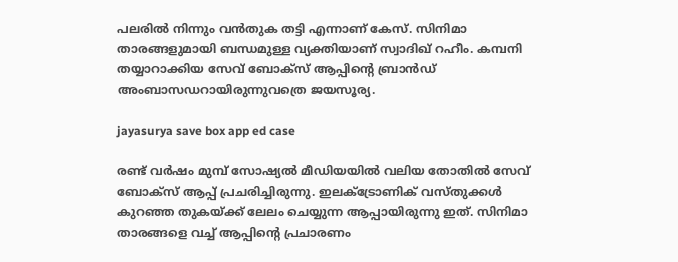പലരില്‍ നിന്നും വന്‍തുക തട്ടി എന്നാണ് കേസ്. സിനിമാ താരങ്ങളുമായി ബന്ധമുള്ള വ്യക്തിയാണ് സ്വാദിഖ് റഹീം. കമ്പനി തയ്യാറാക്കിയ സേവ് ബോക്‌സ് ആപ്പിന്റെ ബ്രാന്‍ഡ് അംബാസഡറായിരുന്നുവത്രെ ജയസൂര്യ.

jayasurya save box app ed case

രണ്ട് വര്‍ഷം മുമ്പ് സോഷ്യല്‍ മീഡിയയില്‍ വലിയ തോതില്‍ സേവ് ബോക്‌സ് ആപ്പ് പ്രചരിച്ചിരുന്നു. ഇലക്ട്രോണിക് വസ്തുക്കള്‍ കുറഞ്ഞ തുകയ്ക്ക് ലേലം ചെയ്യുന്ന ആപ്പായിരുന്നു ഇത്. സിനിമാ താരങ്ങളെ വച്ച് ആപ്പിന്റെ പ്രചാരണം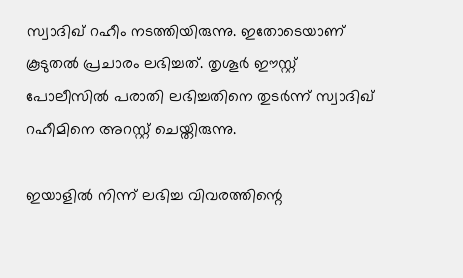സ്വാദിഖ് റഹീം നടത്തിയിരുന്നു. ഇതോടെയാണ് കൂടുതല്‍ പ്രചാരം ലഭിച്ചത്. തൃശൂര്‍ ഈസ്റ്റ് പോലീസില്‍ പരാതി ലഭിച്ചതിനെ തുടര്‍ന്ന് സ്വാദിഖ് റഹീമിനെ അറസ്റ്റ് ചെയ്തിരുന്നു.

ഇയാളില്‍ നിന്ന് ലഭിച്ച വിവരത്തിന്റെ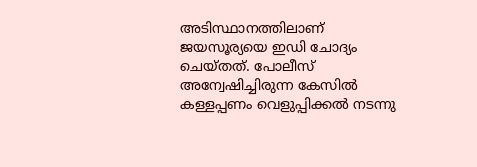അടിസ്ഥാനത്തിലാണ് ജയസൂര്യയെ ഇഡി ചോദ്യം ചെയ്തത്. പോലീസ് അന്വേഷിച്ചിരുന്ന കേസില്‍ കള്ളപ്പണം വെളുപ്പിക്കല്‍ നടന്നു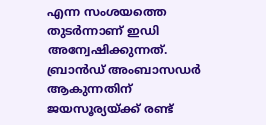എന്ന സംശയത്തെ തുടര്‍ന്നാണ് ഇഡി അന്വേഷിക്കുന്നത്. ബ്രാന്‍ഡ് അംബാസഡര്‍ ആകുന്നതിന് ജയസൂര്യയ്ക്ക് രണ്ട്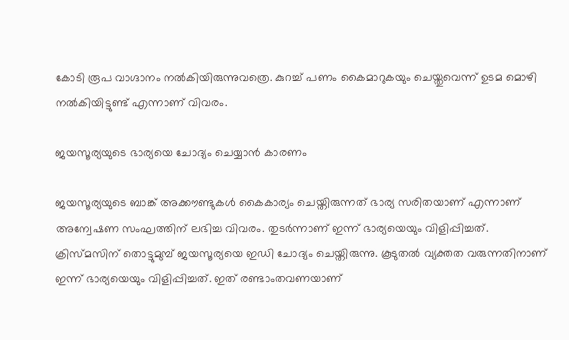കോടി രൂപ വാഗ്ദാനം നല്‍കിയിരുന്നുവത്രെ. കുറച്ച് പണം കൈമാറുകയും ചെയ്തുവെന്ന് ഉടമ മൊഴി നല്‍കിയിട്ടുണ്ട് എന്നാണ് വിവരം.

ജയസൂര്യയുടെ ഭാര്യയെ ചോദ്യം ചെയ്യാന്‍ കാരണം

ജയസൂര്യയുടെ ബാങ്ക് അക്കൗണ്ടുകള്‍ കൈകാര്യം ചെയ്തിരുന്നത് ഭാര്യ സരിതയാണ് എന്നാണ് അന്വേഷണ സംഘത്തിന് ലഭിച്ച വിവരം. തുടര്‍ന്നാണ് ഇന്ന് ഭാര്യയെയും വിളിപ്പിച്ചത്. ക്രിസ്മസിന് തൊട്ടുമുമ്പ് ജയസൂര്യയെ ഇഡി ചോദ്യം ചെയ്തിരുന്നു. കൂടുതല്‍ വ്യക്തത വരുന്നതിനാണ് ഇന്ന് ഭാര്യയെയും വിളിപ്പിച്ചത്. ഇത് രണ്ടാംതവണയാണ്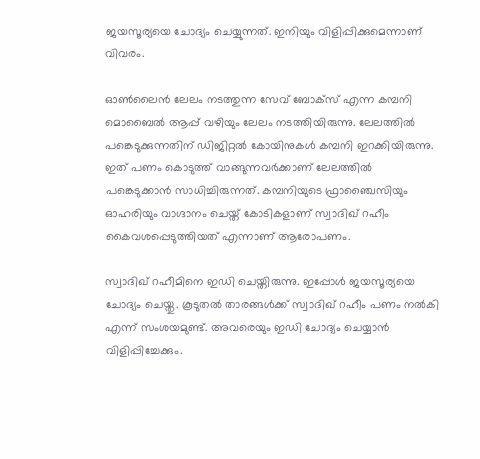ജയസൂര്യയെ ചോദ്യം ചെയ്യുന്നത്. ഇനിയും വിളിപ്പിക്കുമെന്നാണ് വിവരം.

ഓണ്‍ലൈന്‍ ലേലം നടത്തുന്ന സേവ് ബോക്‌സ് എന്ന കമ്പനി മൊബൈല്‍ ആപ്പ് വഴിയും ലേലം നടത്തിയിരുന്നു. ലേലത്തില്‍ പങ്കെടുക്കുന്നതിന് ഡിജിറ്റല്‍ കോയിനുകള്‍ കമ്പനി ഇറക്കിയിരുന്നു. ഇത് പണം കൊടുത്ത് വാങ്ങുന്നവര്‍ക്കാണ് ലേലത്തില്‍ പങ്കെടുക്കാന്‍ സാധിച്ചിരുന്നത്. കമ്പനിയുടെ ഫ്രാഞ്ചൈസിയും ഓഹരിയും വാഗ്ദാനം ചെയ്ത് കോടികളാണ് സ്വാദിഖ് റഹീം കൈവശപ്പെടുത്തിയത് എന്നാണ് ആരോപണം.

സ്വാദിഖ് റഹീമിനെ ഇഡി ചെയ്തിരുന്നു. ഇപ്പോള്‍ ജയസൂര്യയെ ചോദ്യം ചെയ്തു. കൂടുതല്‍ താരങ്ങള്‍ക്ക് സ്വാദിഖ് റഹീം പണം നല്‍കി എന്ന് സംശയമുണ്ട്. അവരെയും ഇഡി ചോദ്യം ചെയ്യാന്‍ വിളിപ്പിച്ചേക്കും.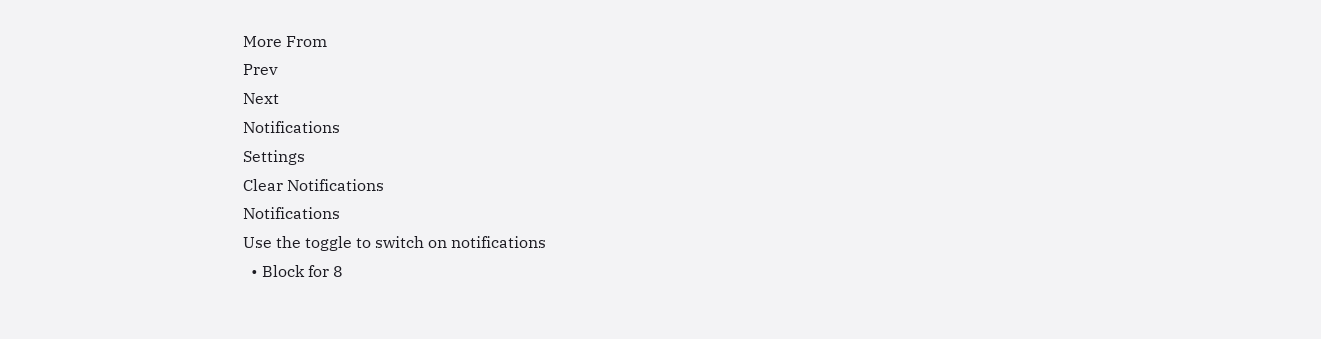More From
Prev
Next
Notifications
Settings
Clear Notifications
Notifications
Use the toggle to switch on notifications
  • Block for 8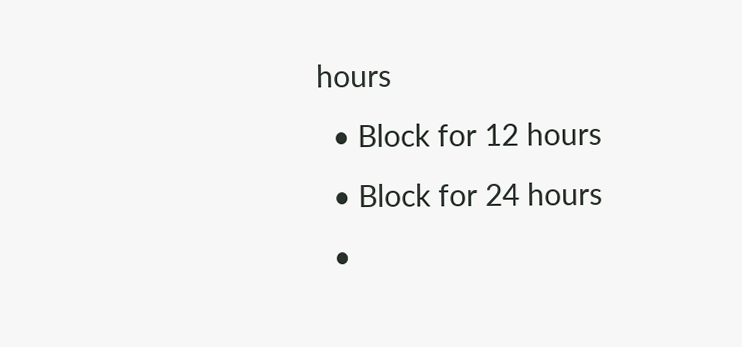hours
  • Block for 12 hours
  • Block for 24 hours
  •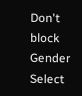Don't block
Gender
Select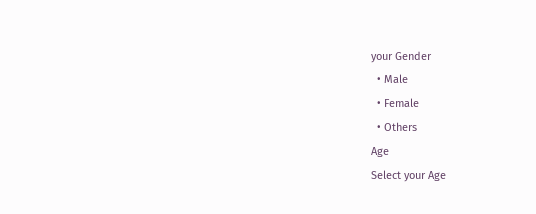your Gender
  • Male
  • Female
  • Others
Age
Select your Age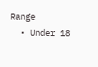Range
  • Under 18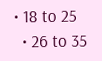• 18 to 25
  • 26 to 35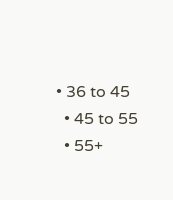• 36 to 45
  • 45 to 55
  • 55+